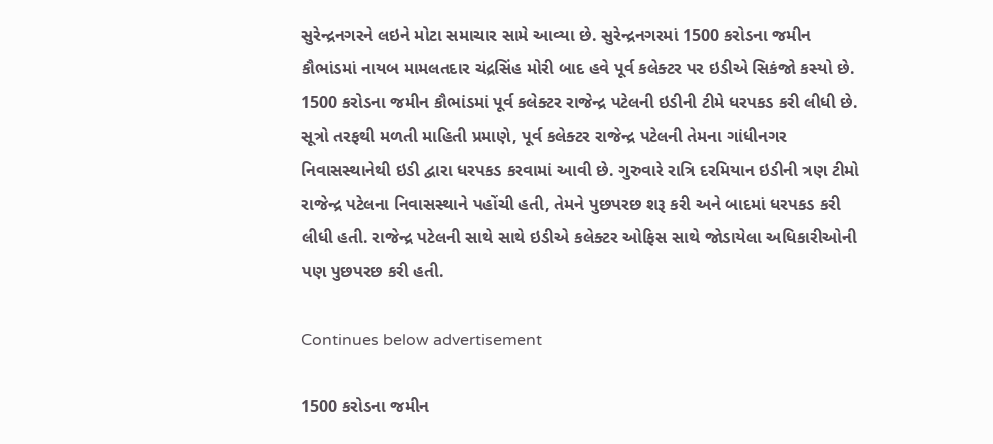સુરેન્દ્રનગરને લઇને મોટા સમાચાર સામે આવ્યા છે. સુરેન્દ્રનગરમાં 1500 કરોડના જમીન કૌભાંડમાં નાયબ મામલતદાર ચંદ્રસિંહ મોરી બાદ હવે પૂર્વ કલેક્ટર પર ઇડીએ સિકંજો કસ્યો છે. 1500 કરોડના જમીન કૌભાંડમાં પૂર્વ કલેક્ટર રાજેન્દ્ર પટેલની ઇડીની ટીમે ધરપકડ કરી લીધી છે. સૂત્રો તરફથી મળતી માહિતી પ્રમાણે, પૂર્વ કલેક્ટર રાજેન્દ્ર પટેલની તેમના ગાંધીનગર નિવાસસ્થાનેથી ઇડી દ્વારા ધરપકડ કરવામાં આવી છે. ગુરુવારે રાત્રિ દરમિયાન ઇડીની ત્રણ ટીમો રાજેન્દ્ર પટેલના નિવાસસ્થાને પહોંચી હતી, તેમને પુછપરછ શરૂ કરી અને બાદમાં ધરપકડ કરી લીધી હતી. રાજેન્દ્ર પટેલની સાથે સાથે ઇડીએ કલેક્ટર ઓફિસ સાથે જોડાયેલા અધિકારીઓની પણ પુછપરછ કરી હતી.

Continues below advertisement

1500 કરોડના જમીન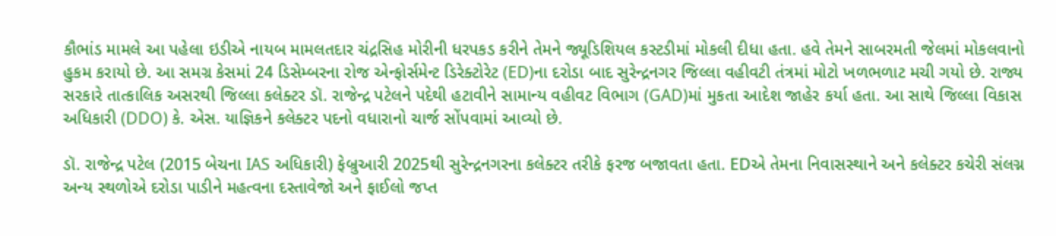કૌભાંડ મામલે આ પહેલા ઇડીએ નાયબ મામલતદાર ચંદ્રસિહ મોરીની ધરપકડ કરીને તેમને જ્યૂડિશિયલ કસ્ટડીમાં મોકલી દીધા હતા. હવે તેમને સાબરમતી જેલમાં મોકલવાનો હુકમ કરાયો છે. આ સમગ્ર કેસમાં 24 ડિસેમ્બરના રોજ એન્ફોર્સમેન્ટ ડિરેક્ટોરેટ (ED)ના દરોડા બાદ સુરેન્દ્રનગર જિલ્લા વહીવટી તંત્રમાં મોટો ખળભળાટ મચી ગયો છે. રાજ્ય સરકારે તાત્કાલિક અસરથી જિલ્લા કલેક્ટર ડૉ. રાજેન્દ્ર પટેલને પદેથી હટાવીને સામાન્ય વહીવટ વિભાગ (GAD)માં મુકતા આદેશ જાહેર કર્યા હતા. આ સાથે જિલ્લા વિકાસ અધિકારી (DDO) કે. એસ. યાજ્ઞિકને કલેક્ટર પદનો વધારાનો ચાર્જ સોંપવામાં આવ્યો છે.

ડૉ. રાજેન્દ્ર પટેલ (2015 બેચના IAS અધિકારી) ફેબ્રુઆરી 2025થી સુરેન્દ્રનગરના કલેક્ટર તરીકે ફરજ બજાવતા હતા. EDએ તેમના નિવાસસ્થાને અને કલેક્ટર કચેરી સંલગ્ન અન્ય સ્થળોએ દરોડા પાડીને મહત્વના દસ્તાવેજો અને ફાઈલો જપ્ત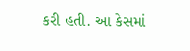કરી હતી. આ કેસમાં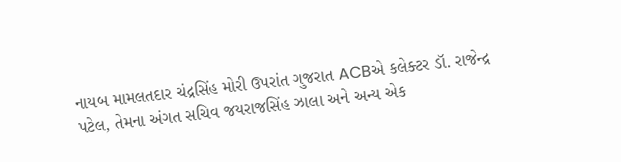નાયબ મામલતદાર ચંદ્રસિંહ મોરી ઉપરાંત ગુજરાત ACBએ કલેક્ટર ડૉ. રાજેન્દ્ર પટેલ, તેમના અંગત સચિવ જયરાજસિંહ ઝાલા અને અન્ય એક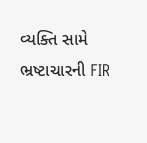વ્યક્તિ સામે ભ્રષ્ટાચારની FIR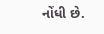નોંધી છે.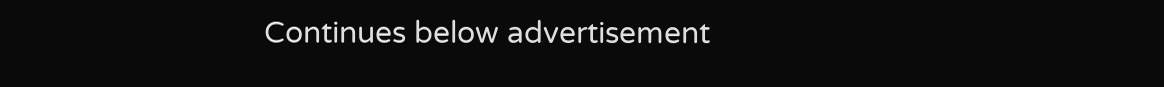Continues below advertisement